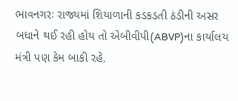ભાવનગરઃ રાજ્યમાં શિયાળાની કડકડતી ઠંડીની અસર બધાને થઈ રહી હોય તો એબીવીપી(ABVP)ના કાર્યાલય મંત્રી પણ કેમ બાકી રહે.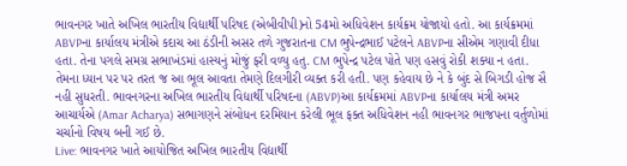ભાવનગર ખાતે અખિલ ભારતીય વિદ્યાર્થી પરિષદ (એબીવીપી)નો 54મો અધિવેશન કાર્યક્રમ યોજાયો હતો. આ કાર્યક્રમમાં ABVPના કાર્યાલય મંત્રીએ કદાચ આ ઠંડીની અસર તળે ગુજરાતના CM ભુપેન્દ્રભાઈ પટેલને ABVPના સીએમ ગણાવી દીધા હતા. તેના પગલે સમગ્ર સભાખંડમાં હાસ્યનું મોજું ફરી વળ્યુ હતુ. CM ભુપેન્દ્ર પટેલ પોતે પણ હસવું રોકી શક્યા ન હતા.
તેમના ધ્યાન પર પર તરત જ આ ભૂલ આવતા તેમણે દિલગીરી વ્યક્ત કરી હતી. પણ કહેવાય છે ને કે બુંદ સે બિગડી હોજ સૈ નહી સુધરતી. ભાવનગરના અખિલ ભારતીય વિદ્યાર્થી પરિષદના (ABVP)આ કાર્યક્રમમાં ABVPના કાર્યાલય મંત્રી અમર આચાર્યએ (Amar Acharya) સભાગણને સંબોધન દરમિયાન કરેલી ભૂલ ફક્ત અધિવેશન નહી ભાવનગર ભાજપના વર્તુળોમાં ચર્ચાનો વિષય બની ગઈ છે.
Live: ભાવનગર ખાતે આયોજિત અખિલ ભારતીય વિદ્યાર્થી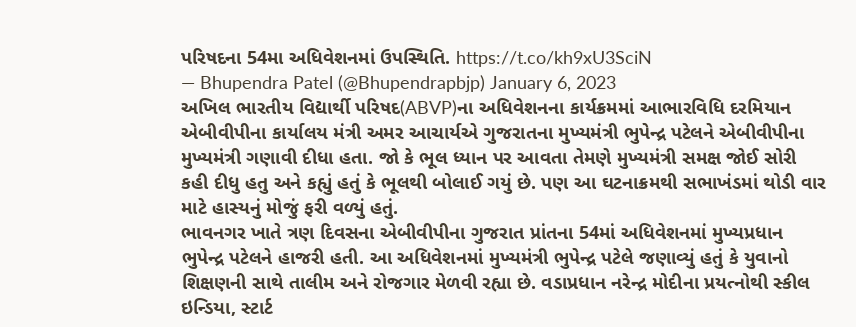પરિષદના 54મા અધિવેશનમાં ઉપસ્થિતિ. https://t.co/kh9xU3SciN
— Bhupendra Patel (@Bhupendrapbjp) January 6, 2023
અખિલ ભારતીય વિદ્યાર્થી પરિષદ(ABVP)ના અધિવેશનના કાર્યક્રમમાં આભારવિધિ દરમિયાન એબીવીપીના કાર્યાલય મંત્રી અમર આચાર્યએ ગુજરાતના મુખ્યમંત્રી ભુપેન્દ્ર પટેલને એબીવીપીના મુખ્યમંત્રી ગણાવી દીધા હતા. જો કે ભૂલ ધ્યાન પર આવતા તેમણે મુખ્યમંત્રી સમક્ષ જોઈ સોરી કહી દીધુ હતુ અને કહ્યું હતું કે ભૂલથી બોલાઈ ગયું છે. પણ આ ઘટનાક્રમથી સભાખંડમાં થોડી વાર માટે હાસ્યનું મોજું ફરી વળ્યું હતું.
ભાવનગર ખાતે ત્રણ દિવસના એબીવીપીના ગુજરાત પ્રાંતના 54માં અધિવેશનમાં મુખ્યપ્રધાન ભુપેન્દ્ર પટેલને હાજરી હતી. આ અધિવેશનમાં મુખ્યમંત્રી ભુપેન્દ્ર પટેલે જણાવ્યું હતું કે યુવાનો શિક્ષણની સાથે તાલીમ અને રોજગાર મેળવી રહ્યા છે. વડાપ્રધાન નરેન્દ્ર મોદીના પ્રયત્નોથી સ્કીલ ઇન્ડિયા, સ્ટાર્ટ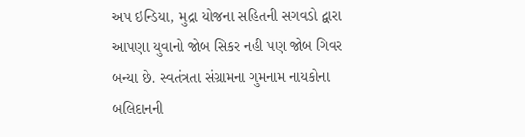અપ ઇન્ડિયા, મુદ્રા યોજના સહિતની સગવડો દ્વારા આપણા યુવાનો જોબ સિકર નહી પણ જોબ ગિવર બન્યા છે. સ્વતંત્રતા સંગ્રામના ગુમનામ નાયકોના બલિદાનની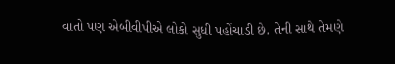વાતો પણ એબીવીપીએ લોકો સુધી પહોંચાડી છે. તેની સાથે તેમણે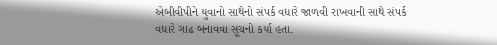એબીવીપીને યુવાનો સાથેનો સંપર્ક વધારે જાળવી રાખવાની સાથે સંપર્ક વધારે ગાઢ બનાવવા સૂચનો કર્યા હતા.